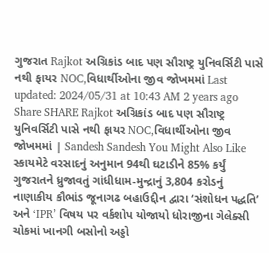ગુજરાત Rajkot અગ્રિકાંડ બાદ પણ સૌરાષ્ટ્ર યુનિવર્સિટી પાસે નથી ફાયર NOC,વિધાર્થીઓના જીવ જોખમમાં Last updated: 2024/05/31 at 10:43 AM 2 years ago Share SHARE Rajkot અગ્રિકાંડ બાદ પણ સૌરાષ્ટ્ર યુનિવર્સિટી પાસે નથી ફાયર NOC,વિધાર્થીઓના જીવ જોખમમાં | Sandesh Sandesh You Might Also Like સ્કાયમેટે વરસાદનું અનુમાન 94થી ઘટાડીને 85% કર્યું ગુજરાતને ધ્રુજાવતું ગાંધીધામ-મુન્દ્રાનું 3,804 કરોડનું નાણાકીય કૌભાંડ જૂનાગઢ બહાઉદ્દીન દ્વારા ‘સંશોધન પદ્ધતિ’ અને ‘IPR’ વિષય પર વર્કશોપ યોજાયો ધોરાજીના ગેલેક્સી ચોકમાં ખાનગી બસોનો અડ્ડો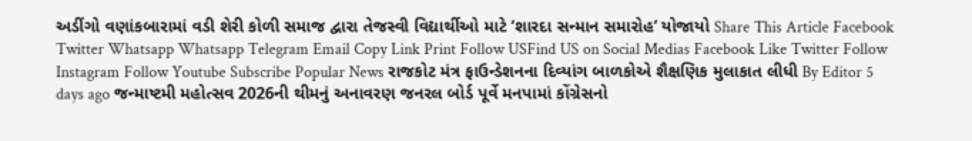અડીંગો વણાંકબારામાં વડી શેરી કોળી સમાજ દ્વારા તેજસ્વી વિદ્યાર્થીઓ માટે ‘શારદા સન્માન સમારોહ’ યોજાયો Share This Article Facebook Twitter Whatsapp Whatsapp Telegram Email Copy Link Print Follow USFind US on Social Medias Facebook Like Twitter Follow Instagram Follow Youtube Subscribe Popular News રાજકોટ મંત્ર ફાઉન્ડેશનના દિવ્યાંગ બાળકોએ શૈક્ષણિક મુલાકાત લીધી By Editor 5 days ago જન્માષ્ટમી મહોત્સવ 2026ની થીમનું અનાવરણ જનરલ બોર્ડ પૂર્વે મનપામાં કોંગ્રેસનો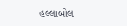હલ્લાબોલ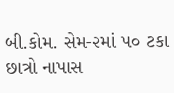બી.કોમ. સેમ-૨માં ૫૦ ટકા છાત્રો નાપાસ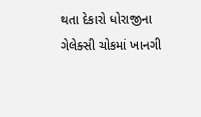થતા દેકારો ધોરાજીના ગેલેક્સી ચોકમાં ખાનગી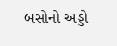બસોનો અડ્ડો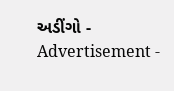અડીંગો - Advertisement -